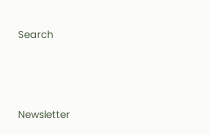Search




Newsletter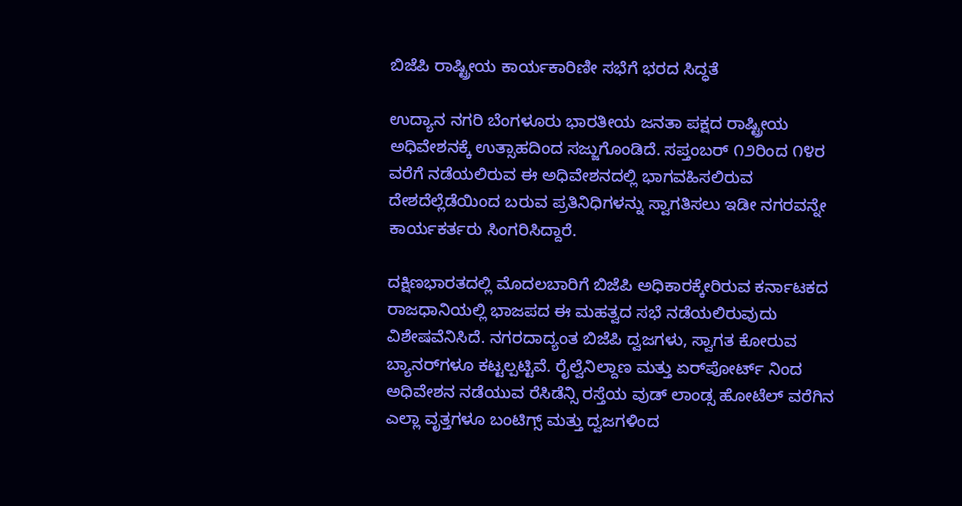ಬಿಜೆಪಿ ರಾಷ್ಟ್ರೀಯ ಕಾರ್ಯಕಾರಿಣೀ ಸಭೆಗೆ ಭರದ ಸಿದ್ಧತೆ

ಉದ್ಯಾನ ನಗರಿ ಬೆಂಗಳೂರು ಭಾರತೀಯ ಜನತಾ ಪಕ್ಷದ ರಾಷ್ಟ್ರೀಯ ಅಧಿವೇಶನಕ್ಕೆ ಉತ್ಸಾಹದಿಂದ ಸಜ್ಜುಗೊಂಡಿದೆ. ಸಪ್ತಂಬರ್ ೧೨ರಿಂದ ೧೪ರ ವರೆಗೆ ನಡೆಯಲಿರುವ ಈ ಅಧಿವೇಶನದಲ್ಲಿ ಭಾಗವಹಿಸಲಿರುವ ದೇಶದೆಲ್ಲೆಡೆಯಿಂದ ಬರುವ ಪ್ರತಿನಿಧಿಗಳನ್ನು ಸ್ವಾಗತಿಸಲು ಇಡೀ ನಗರವನ್ನೇ ಕಾರ್ಯಕರ್ತರು ಸಿಂಗರಿಸಿದ್ದಾರೆ.

ದಕ್ಷಿಣಭಾರತದಲ್ಲಿ ಮೊದಲಬಾರಿಗೆ ಬಿಜೆಪಿ ಅಧಿಕಾರಕ್ಕೇರಿರುವ ಕರ್ನಾಟಕದ ರಾಜಧಾನಿಯಲ್ಲಿ ಭಾಜಪದ ಈ ಮಹತ್ವದ ಸಭೆ ನಡೆಯಲಿರುವುದು ವಿಶೇಷವೆನಿಸಿದೆ. ನಗರದಾದ್ಯಂತ ಬಿಜೆಪಿ ದ್ವಜಗಳು, ಸ್ವಾಗತ ಕೋರುವ ಬ್ಯಾನರ್‌ಗಳೂ ಕಟ್ಟಲ್ಪಟ್ಟಿವೆ. ರೈಲ್ವೆನಿಲ್ದಾಣ ಮತ್ತು ಏರ್‌ಪೋರ್ಟ್ ನಿಂದ ಅಧಿವೇಶನ ನಡೆಯುವ ರೆಸಿಡೆನ್ಸಿ ರಸ್ತೆಯ ವುಡ್ ಲಾಂಡ್ಸ ಹೋಟೆಲ್ ವರೆಗಿನ ಎಲ್ಲಾ ವೃತ್ತಗಳೂ ಬಂಟಿಗ್ಸ್ ಮತ್ತು ದ್ವಜಗಳಿಂದ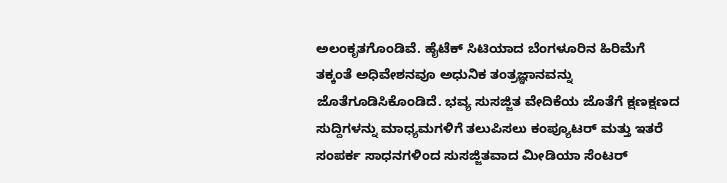ಅಲಂಕೃತಗೊಂಡಿವೆ. ಹೈಟೆಕ್ ಸಿಟಿಯಾದ ಬೆಂಗಳೂರಿನ ಹಿರಿಮೆಗೆ ತಕ್ಕಂತೆ ಅಧಿವೇಶನವೂ ಅಧುನಿಕ ತಂತ್ರಜ್ಞಾನವನ್ನು ಜೊತೆಗೂಡಿಸಿಕೊಂಡಿದೆ. ಭವ್ಯ ಸುಸಜ್ಜಿತ ವೇದಿಕೆಯ ಜೊತೆಗೆ ಕ್ಷಣಕ್ಷಣದ ಸುದ್ದಿಗಳನ್ನು ಮಾಧ್ಯಮಗಳಿಗೆ ತಲುಪಿಸಲು ಕಂಪ್ಯೂಟರ್ ಮತ್ತು ಇತರೆ ಸಂಪರ್ಕ ಸಾಧನಗಳಿಂದ ಸುಸಜ್ಜಿತವಾದ ಮೀಡಿಯಾ ಸೆಂಟರ್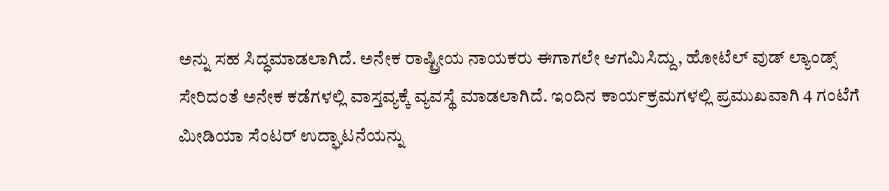ಅನ್ನು ಸಹ ಸಿದ್ಧಮಾಡಲಾಗಿದೆ. ಅನೇಕ ರಾಷ್ಟ್ರೀಯ ನಾಯಕರು ಈಗಾಗಲೇ ಆಗಮಿಸಿದ್ದು, ಹೋಟೆಲ್ ವುಡ್ ಲ್ಯಾಂಡ್ಸ್ ಸೇರಿದಂತೆ ಅನೇಕ ಕಡೆಗಳಲ್ಲಿ ವಾಸ್ತವ್ಯಕ್ಕೆ ವ್ಯವಸ್ಥೆ ಮಾಡಲಾಗಿದೆ. ಇಂದಿನ ಕಾರ್ಯಕ್ರಮಗಳಲ್ಲಿ ಪ್ರಮುಖವಾಗಿ 4 ಗಂಟೆಗೆ ಮೀಡಿಯಾ ಸೆಂಟರ್ ಉದ್ಘಾಟನೆಯನ್ನು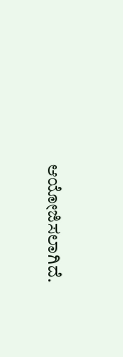ಆಯೋಜಿಸಲಾಗಿದೆ.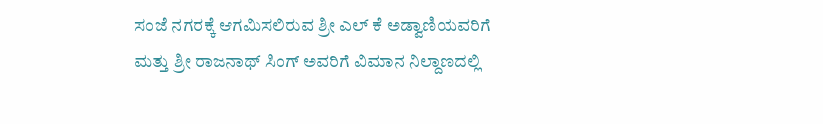ಸಂಜೆ ನಗರಕ್ಕೆ ಆಗಮಿಸಲಿರುವ ಶ್ರೀ ಎಲ್ ಕೆ ಅಡ್ವಾಣಿಯವರಿಗೆ ಮತ್ತು ಶ್ರೀ ರಾಜನಾಥ್ ಸಿಂಗ್ ಅವರಿಗೆ ವಿಮಾನ ನಿಲ್ದಾಣದಲ್ಲಿ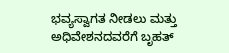ಭವ್ಯಸ್ವಾಗತ ನೀಡಲು ಮತ್ತು ಅಧಿವೇಶನದವರೆಗೆ ಬೃಹತ್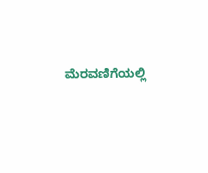ಮೆರವಣಿಗೆಯಲ್ಲಿ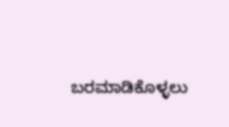ಬರಮಾಡಿಕೊಳ್ಳಲು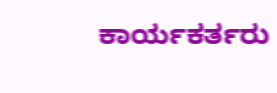ಕಾರ್ಯಕರ್ತರು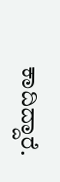ಕಾದಿದ್ದಾರೆ.